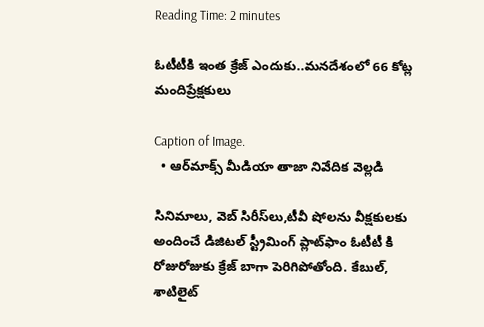Reading Time: 2 minutes

ఓటీటీకి ఇంత క్రేజ్ ఎందుకు..మనదేశంలో 66 కోట్ల మందిప్రేక్షకులు

Caption of Image.
  • ఆర్‌మాక్స్ మీడియా తాజా నివేదిక వెల్లడి

సినిమాలు, వెబ్ సిరీస్‌లు,టీవీ షోలను వీక్షకులకు అందించే డిజిటల్ స్ట్రీమింగ్ ప్లాట్‌ఫాం ఓటీటీ కి రోజురోజుకు క్రేజ్ బాగా పెరిగిపోతోంది. కేబుల్, శాటిలైట్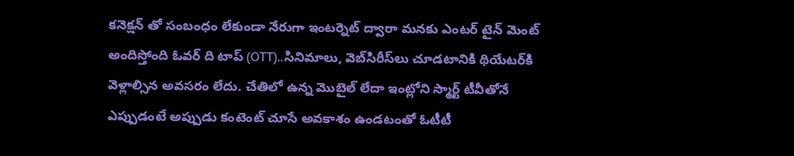కనెక్షన్ తో సంబంధం లేకుండా నేరుగా ఇంటర్నెట్ ద్వారా మనకు ఎంటర్ టైన్ మెంట్ అందిస్తోంది ఓవర్ ది టాప్ (OTT)..సినిమాలు, వెబ్‌సిరీస్‌లు చూడటానికి థియేటర్‌కి వెళ్లాల్సిన అవసరం లేదు. చేతిలో ఉన్న మొబైల్‌ లేదా ఇంట్లోని స్మార్ట్‌ టీవీతోనే ఎప్పుడంటే అప్పుడు కంటెంట్‌ చూసే అవకాశం ఉండటంతో ఓటీటీ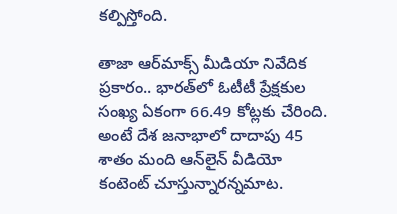కల్పిస్తోంది.

తాజా ఆర్‌మాక్స్ మీడియా నివేదిక ప్రకారం.. భారత్‌లో ఓటీటీ ప్రేక్షకుల సంఖ్య ఏకంగా 66.49 కోట్లకు చేరింది. అంటే దేశ జనాభాలో దాదాపు 45 శాతం మంది ఆన్‌లైన్‌ వీడియో కంటెంట్‌ చూస్తున్నారన్నమాట.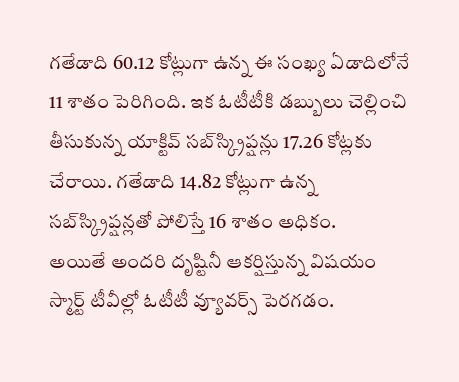గతేడాది 60.12 కోట్లుగా ఉన్న ఈ సంఖ్య ఏడాదిలోనే 11 శాతం పెరిగింది. ఇక ఓటీటీకి డబ్బులు చెల్లించి తీసుకున్న యాక్టివ్ సబ్‌స్క్రిప్షన్లు 17.26 కోట్లకు చేరాయి. గతేడాది 14.82 కోట్లుగా ఉన్న సబ్‌స్క్రిప్షన్లతో పోలిస్తే 16 శాతం అధికం.
అయితే అందరి దృష్టినీ ఆకర్షిస్తున్న విషయం స్మార్ట్‌ టీవీల్లో ఓటీటీ వ్యూవర్స్ పెరగడం.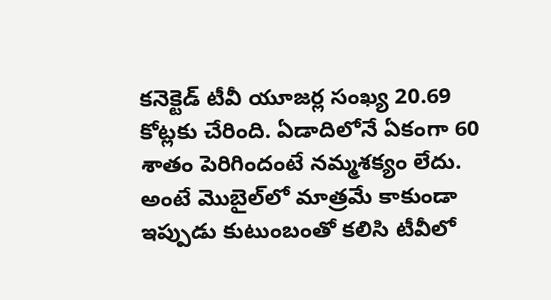కనెక్టెడ్ టీవీ యూజర్ల సంఖ్య 20.69 కోట్లకు చేరింది. ఏడాదిలోనే ఏకంగా 60 శాతం పెరిగిందంటే నమ్మశక్యం లేదు. అంటే మొబైల్‌లో మాత్రమే కాకుండా ఇప్పుడు కుటుంబంతో కలిసి టీవీలో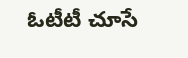ఓటీటీ చూసే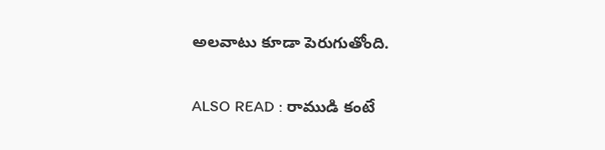అలవాటు కూడా పెరుగుతోంది.

ALSO READ : రాముడి కంటే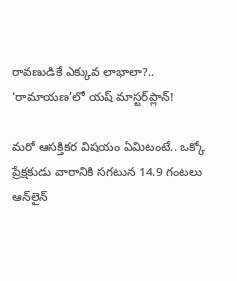రావణుడికే ఎక్కువ లాభాలా?.. ‘రామాయణ’లో యష్‌ మాస్టర్‌ప్లాన్‌!

మరో ఆసక్తికర విషయం ఏమిటంటే.. ఒక్కో ప్రేక్షకుడు వారానికి సగటున 14.9 గంటలు ఆన్‌లైన్‌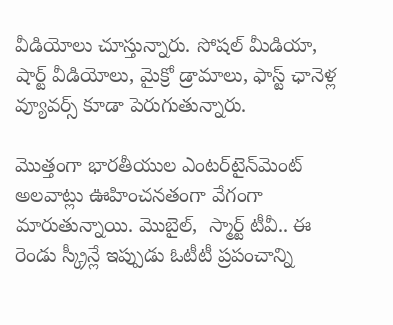వీడియోలు చూస్తున్నారు. సోషల్ మీడియా, షార్ట్ వీడియోలు, మైక్రో డ్రామాలు, ఫాస్ట్ ఛానెళ్ల వ్యూవర్స్ కూడా పెరుగుతున్నారు.

మొత్తంగా భారతీయుల ఎంటర్‌టైన్‌మెంట్ అలవాట్లు ఊహించనతంగా వేగంగా మారుతున్నాయి. మొబైల్,  స్మార్ట్‌ టీవీ.. ఈ రెండు స్క్రీన్లే ఇప్పుడు ఓటీటీ ప్రపంచాన్ని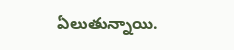ఏలుతున్నాయి.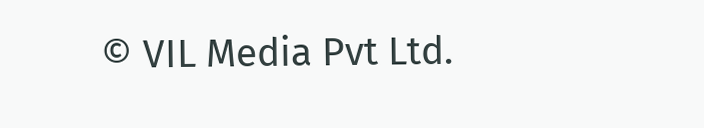© VIL Media Pvt Ltd.